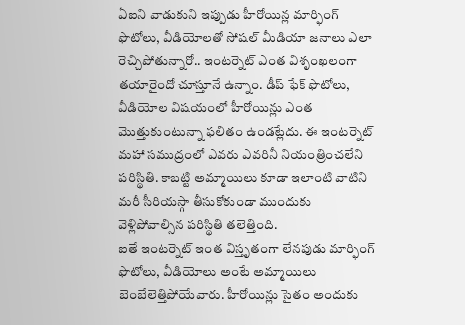ఏఐని వాడుకుని ఇప్పుడు హీరోయిన్ల మార్ఫింగ్ ఫొటోలు, వీడియోలతో సోషల్ మీడియా జనాలు ఎలా రెచ్చిపోతున్నారో.. ఇంటర్నెట్ ఎంత విశృంఖలంగా తయారైందో చూస్తూనే ఉన్నాం. డీప్ ఫేక్ ఫొటోలు, వీడియోల విషయంలో హీరోయిన్లు ఎంత మొత్తుకుంటున్నా ఫలితం ఉండట్లేదు. ఈ ఇంటర్నెట్ మహా సముద్రంలో ఎవరు ఎవరినీ నియంత్రించలేని పరిస్థితి. కాబట్టి అమ్మాయిలు కూడా ఇలాంటి వాటిని మరీ సీరియస్గా తీసుకోకుండా ముందుకు వెళ్లిపోవాల్సిన పరిస్థితి తలెత్తింది.
ఐతే ఇంటర్నెట్ ఇంత విస్తృతంగా లేనపుడు మార్ఫింగ్ ఫొటోలు, వీడియోలు అంటే అమ్మాయిలు బెంబేలెత్తిపోయేవారు. హీరోయిన్లు సైతం అందుకు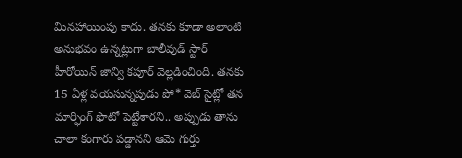మినహాయింపు కాదు. తనకు కూడా అలాంటి అనుభవం ఉన్నట్లుగా బాలీవుడ్ స్టార్ హీరోయిన్ జాన్వి కపూర్ వెల్లడించింది. తనకు 15 ఏళ్ల వయసున్నపుడు పో* వెబ్ సైట్లో తన మార్ఫింగ్ ఫొటో పెట్టేశారని.. అప్పుడు తాను చాలా కంగారు పడ్డానని ఆమె గుర్తు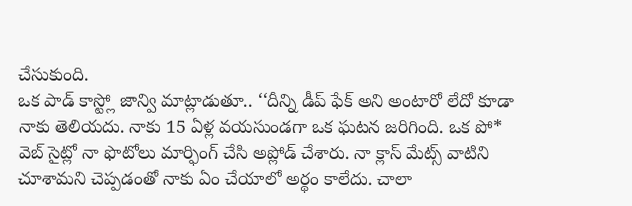చేసుకుంది.
ఒక పాడ్ కాస్ట్లో జాన్వి మాట్లాడుతూ.. ‘‘దీన్ని డీప్ ఫేక్ అని అంటారో లేదో కూడా నాకు తెలియదు. నాకు 15 ఏళ్ల వయసుండగా ఒక ఘటన జరిగింది. ఒక పో* వెబ్ సైట్లో నా ఫొటోలు మార్ఫింగ్ చేసి అప్లోడ్ చేశారు. నా క్లాస్ మేట్స్ వాటిని చూశామని చెప్పడంతో నాకు ఏం చేయాలో అర్థం కాలేదు. చాలా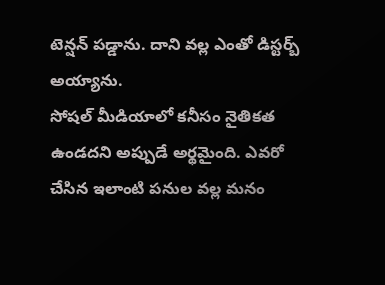టెన్షన్ పడ్డాను. దాని వల్ల ఎంతో డిస్టర్బ్ అయ్యాను.
సోషల్ మీడియాలో కనీసం నైతికత ఉండదని అప్పుడే అర్థమైంది. ఎవరో చేసిన ఇలాంటి పనుల వల్ల మనం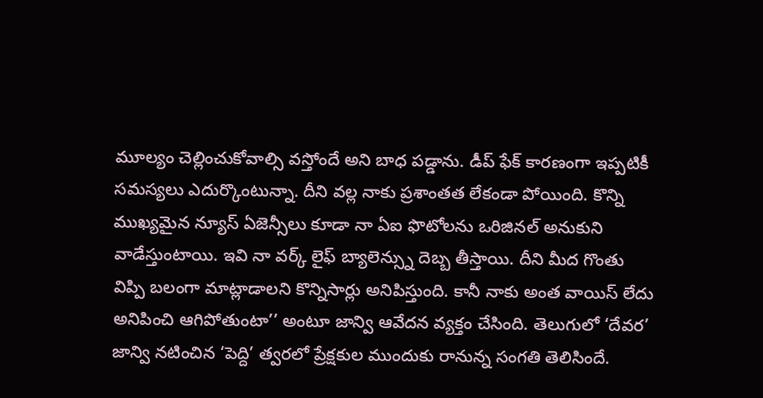మూల్యం చెల్లించుకోవాల్సి వస్తోందే అని బాధ పడ్డాను. డీప్ ఫేక్ కారణంగా ఇప్పటికీ సమస్యలు ఎదుర్కొంటున్నా. దీని వల్ల నాకు ప్రశాంతత లేకండా పోయింది. కొన్ని ముఖ్యమైన న్యూస్ ఏజెన్సీలు కూడా నా ఏఐ ఫొటోలను ఒరిజినల్ అనుకుని వాడేస్తుంటాయి. ఇవి నా వర్క్ లైఫ్ బ్యాలెన్స్ను దెబ్బ తీస్తాయి. దీని మీద గొంతు విప్పి బలంగా మాట్లాడాలని కొన్నిసార్లు అనిపిస్తుంది. కానీ నాకు అంత వాయిస్ లేదు అనిపించి ఆగిపోతుంటా’’ అంటూ జాన్వి ఆవేదన వ్యక్తం చేసింది. తెలుగులో ‘దేవర’ జాన్వి నటించిన ‘పెద్ది’ త్వరలో ప్రేక్షకుల ముందుకు రానున్న సంగతి తెలిసిందే.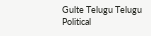Gulte Telugu Telugu Political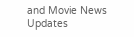and Movie News Updates